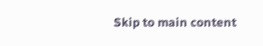Skip to main content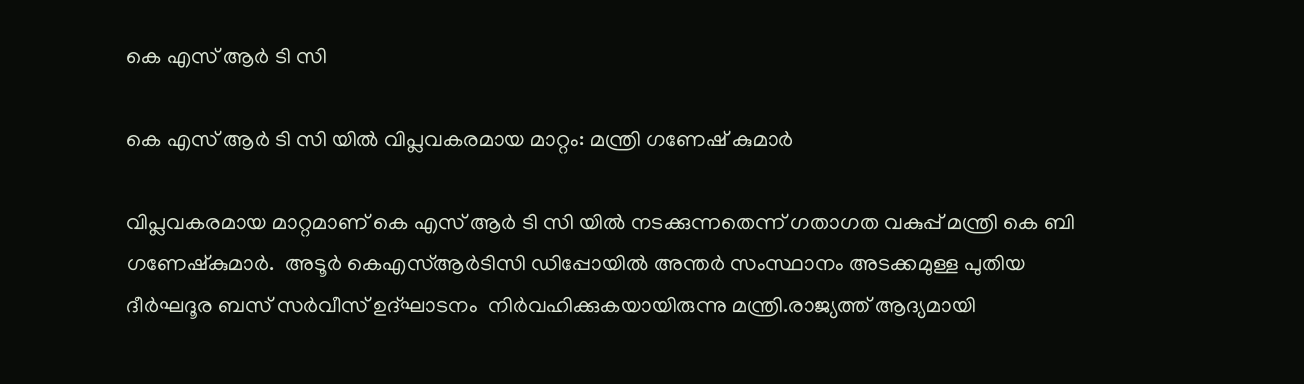കെ എസ് ആർ ടി സി

കെ എസ് ആർ ടി സി യിൽ വിപ്ലവകരമായ മാറ്റം: മന്ത്രി ഗണേഷ് കുമാർ

വിപ്ലവകരമായ മാറ്റമാണ് കെ എസ് ആർ ടി സി യിൽ നടക്കുന്നതെന്ന് ഗതാഗത വകുപ്പ് മന്ത്രി കെ ബി ഗണേഷ്‌കുമാർ.  അടൂർ കെഎസ്ആർടിസി ഡിപ്പോയിൽ അന്തർ സംസ്ഥാനം അടക്കമുള്ള പുതിയ ദീർഘദൂര ബസ് സർവീസ് ഉദ്ഘാടനം  നിർവഹിക്കുകയായിരുന്നു മന്ത്രി.രാജ്യത്ത് ആദ്യമായി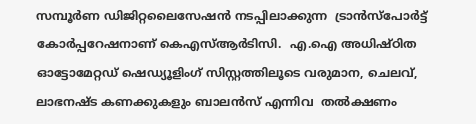സമ്പൂർണ ഡിജിറ്റലൈസേഷൻ നടപ്പിലാക്കുന്ന  ട്രാൻസ്പോർട്ട് കോർപ്പറേഷനാണ് കെഎസ്ആർടിസി.  എ.ഐ അധിഷ്ഠിത ഓട്ടോമേറ്റഡ് ഷെഡ്യൂളിംഗ് സിസ്റ്റത്തിലൂടെ വരുമാന, ചെലവ്, ലാഭനഷ്ട കണക്കുകളും ബാലൻസ് എന്നിവ  തൽക്ഷണം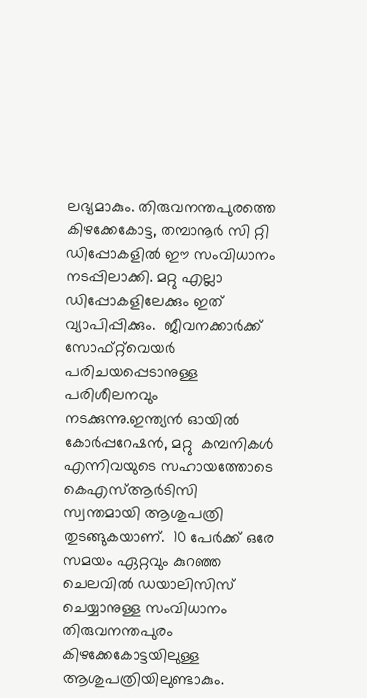ലഭ്യമാകും. തിരുവനന്തപുരത്തെ കിഴക്കേകോട്ട, തമ്പാനൂർ സി റ്റി ഡിപ്പോകളിൽ ഈ സംവിധാനം  നടപ്പിലാക്കി. മറ്റു എല്ലാ ഡിപ്പോകളിലേക്കും ഇത് വ്യാപിപ്പിക്കും.  ജീവനക്കാർക്ക് സോഫ്റ്റ്‌വെയർ പരിചയപ്പെടാനുള്ള പരിശീലനവും നടക്കുന്നു.ഇന്ത്യൻ ഓയിൽ കോർപ്പറേഷൻ, മറ്റു  കമ്പനികൾ എന്നിവയുടെ സഹായത്തോടെ കെഎസ്ആർടിസി സ്വന്തമായി ആശുപത്രി തുടങ്ങുകയാണ്.  10 പേർക്ക് ഒരേ സമയം ഏറ്റവും കുറഞ്ഞ ചെലവിൽ ഡയാലിസിസ് ചെയ്യാനുള്ള സംവിധാനം തിരുവനന്തപുരം കിഴക്കേകോട്ടയിലുള്ള ആശുപത്രിയിലുണ്ടാകും.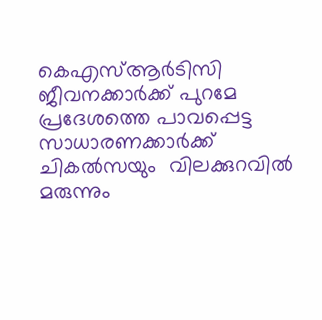കെഎസ്ആർടിസി ജീവനക്കാർക്ക് പുറമേ  പ്രദേശത്തെ പാവപ്പെട്ട സാധാരണക്കാർക്ക് ചികൽസയും  വിലക്കുറവിൽ മരുന്നും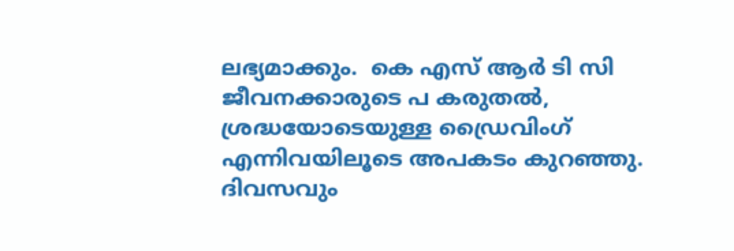ലഭ്യമാക്കും.  കെ എസ് ആർ ടി സി ജീവനക്കാരുടെ പ കരുതൽ, ശ്രദ്ധയോടെയുള്ള ഡ്രൈവിംഗ് എന്നിവയിലൂടെ അപകടം കുറഞ്ഞു.  ദിവസവും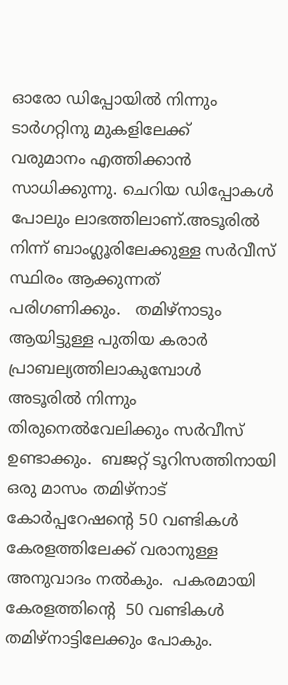ഓരോ ഡിപ്പോയിൽ നിന്നും ടാർഗറ്റിനു മുകളിലേക്ക്
വരുമാനം എത്തിക്കാൻ സാധിക്കുന്നു. ചെറിയ ഡിപ്പോകൾ പോലും ലാഭത്തിലാണ്.അടൂരിൽ നിന്ന് ബാംഗ്ലൂരിലേക്കുള്ള സർവീസ്  സ്ഥിരം ആക്കുന്നത്  പരിഗണിക്കും.   തമിഴ്നാടും ആയിട്ടുള്ള പുതിയ കരാർ പ്രാബല്യത്തിലാകുമ്പോൾ അടൂരിൽ നിന്നും തിരുനെൽവേലിക്കും സർവീസ്  ഉണ്ടാക്കും.  ബജറ്റ് ടൂറിസത്തിനായി ഒരു മാസം തമിഴ്നാട് കോർപ്പറേഷന്റെ 50 വണ്ടികൾ കേരളത്തിലേക്ക് വരാനുള്ള അനുവാദം നൽകും.  പകരമായി കേരളത്തിന്റെ  50 വണ്ടികൾ തമിഴ്നാട്ടിലേക്കും പോകും.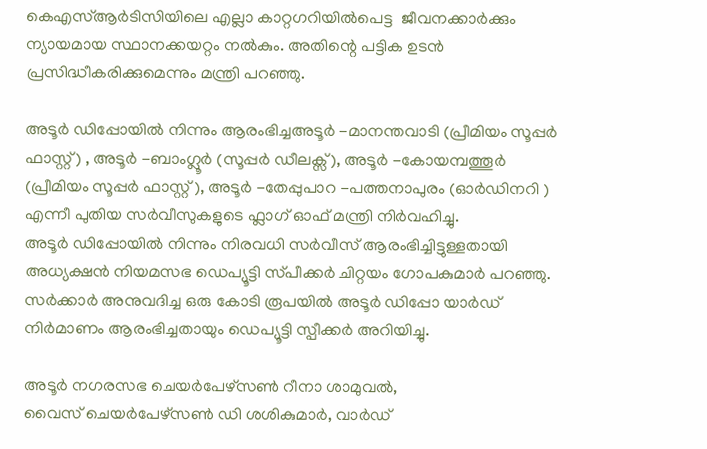കെഎസ്ആർടിസിയിലെ എല്ലാ കാറ്റഗറിയിൽപെട്ട  ജീവനക്കാർക്കും  ന്യായമായ സ്ഥാനക്കയറ്റം നൽകും. അതിന്റെ പട്ടിക ഉടൻ പ്രസിദ്ധീകരിക്കുമെന്നും മന്ത്രി പറഞ്ഞു.

അടൂർ ഡിപ്പോയിൽ നിന്നും ആരംഭിച്ചഅടൂർ -മാനന്തവാടി (പ്രീമിയം സൂപ്പർ ഫാസ്റ്റ്) , അടൂർ -ബാംഗ്ലൂർ (സൂപ്പർ ഡീലക്സ്), അടൂർ -കോയമ്പത്തൂർ (പ്രീമിയം സൂപ്പർ ഫാസ്റ്റ് ), അടൂർ -തേപ്പുപാറ -പത്തനാപുരം (ഓർഡിനറി ) എന്നീ പുതിയ സർവീസുകളുടെ ഫ്ലാഗ് ഓഫ് മന്ത്രി നിർവഹിച്ചു.
അടൂർ ഡിപ്പോയിൽ നിന്നും നിരവധി സർവീസ് ആരംഭിച്ചിട്ടുള്ളതായി അധ്യക്ഷൻ നിയമസഭ ഡെപ്യൂട്ടി സ്‌പീക്കർ ചിറ്റയം ഗോപകുമാർ പറഞ്ഞു. സർക്കാർ അനുവദിച്ച ഒരു കോടി രൂപയിൽ അടൂർ ഡിപ്പോ യാർഡ് നിർമാണം ആരംഭിച്ചതായും ഡെപ്യൂട്ടി സ്പീക്കർ അറിയിച്ചു.

അടൂർ നഗരസഭ ചെയർപേഴ്സൺ റീനാ ശാമുവൽ, വൈസ് ‌ചെയർപേഴ്സൺ ഡി ശശികുമാർ, വാർഡ്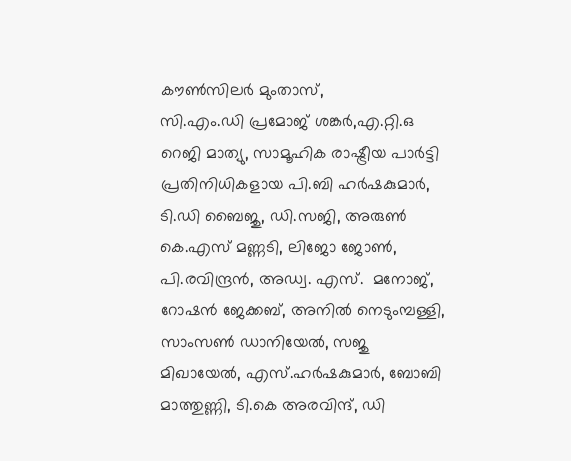കൗൺസിലർ മുംതാസ്,
സി.എം.ഡി പ്രമോജ് ശങ്കർ,എ.റ്റി.ഒ റെജി മാത്യു, സാമൂഹിക രാഷ്ട്രീയ പാർട്ടി പ്രതിനിധികളായ പി.ബി ഹർഷകുമാർ, ടി.ഡി ബൈജു, ഡി.സജി, അരുൺ കെ.എസ് മണ്ണടി, ലിജോ ജോൺ, പി.രവിന്ദ്രൻ, അഡ്വ. എസ്.  മനോജ്, റോഷൻ ജേക്കബ്, അനിൽ നെടുംമ്പള്ളി, സാംസൺ ഡാനിയേൽ, സജു മിഖായേൽ, എസ്.ഹർഷകുമാർ, ബോബി മാത്തുണ്ണി, ടി.കെ അരവിന്ദ്, ഡി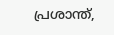പ്രശാന്ത്,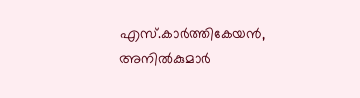എസ്.കാർത്തികേയൻ, അനിൽകുമാർ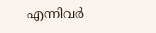എന്നിവർ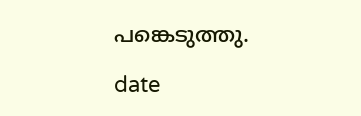പങ്കെടുത്തു.

date